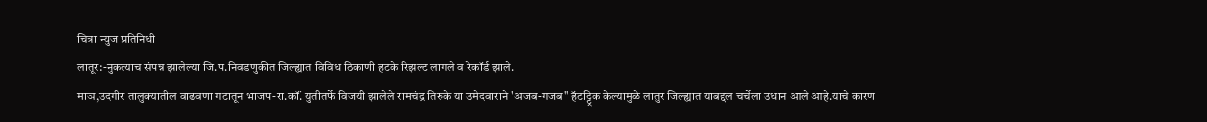चित्रा न्युज प्रतिनिधी
लातूर:-नुकत्याच संपन्न झालेल्या जि.प.निवडणुकीत जिल्ह्यात विविध ठिकाणी हटके रिझल्ट लागले व रेकॉर्ड झाले.
माञ,उदगीर तालुक्यातील वाढवणा गटातून भाजप-रा.कॉं. युतीतर्फे विजयी झालेले रामचंद्र तिरुके या उमेदवाराने 'अजब-गजब" हॅटट्ट्रिक केल्यामुळे लातुर जिल्ह्यात याबद्दल चर्चेला उधान आले आहे.याचे कारण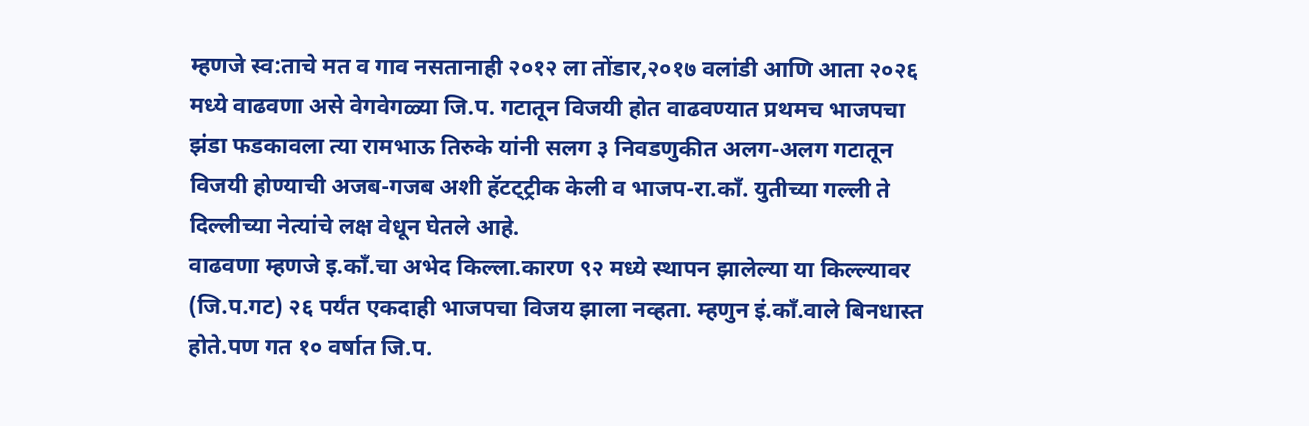म्हणजे स्व:ताचे मत व गाव नसतानाही २०१२ ला तोंडार,२०१७ वलांडी आणि आता २०२६ मध्ये वाढवणा असे वेगवेगळ्या जि.प. गटातून विजयी होत वाढवण्यात प्रथमच भाजपचा झंडा फडकावला त्या रामभाऊ तिरुके यांनी सलग ३ निवडणुकीत अलग-अलग गटातून विजयी होण्याची अजब-गजब अशी हॅटट्ट्रीक केली व भाजप-रा.कॉं. युतीच्या गल्ली ते दिल्लीच्या नेत्यांचे लक्ष वेधून घेतले आहे.
वाढवणा म्हणजे इ.कॉं.चा अभेद किल्ला.कारण ९२ मध्ये स्थापन झालेल्या या किल्ल्यावर (जि.प.गट) २६ पर्यंत एकदाही भाजपचा विजय झाला नव्हता. म्हणुन इं.कॉं.वाले बिनधास्त होते.पण गत १० वर्षात जि.प.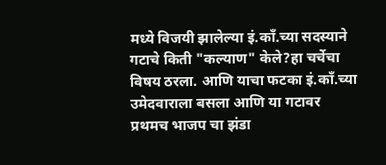मध्ये विजयी झालेल्या इं.कॉं.च्या सदस्याने गटाचे किती "कल्याण" केले?हा चर्चेचा विषय ठरला. आणि याचा फटका इं.कॉं.च्या उमेदवाराला बसला आणि या गटावर प्रथमच भाजप चा झंडा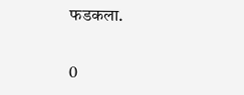फडकला.


0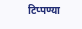टिप्पण्या